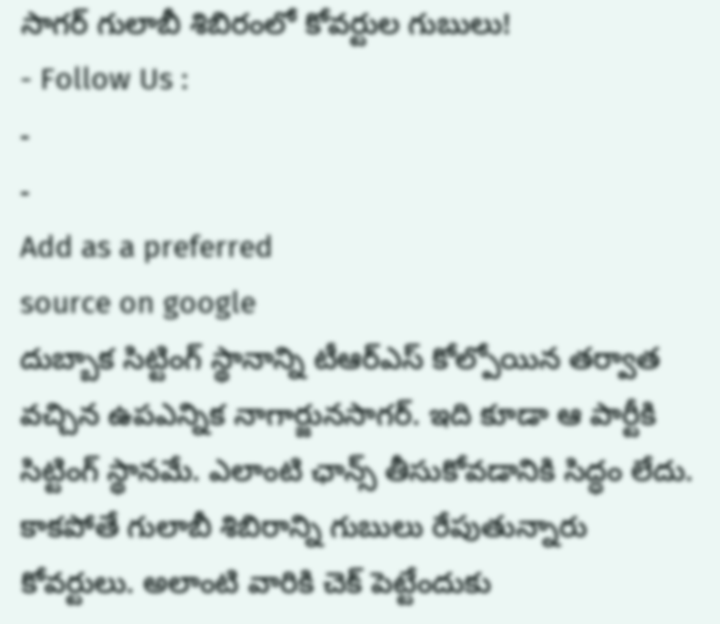సాగర్ గులాబీ శిబిరంలో కోవర్టుల గుబులు!
- Follow Us :
-
-
Add as a preferred
source on google
దుబ్బాక సిట్టింగ్ స్థానాన్ని టీఆర్ఎస్ కోల్పోయిన తర్వాత వచ్చిన ఉపఎన్నిక నాగార్జునసాగర్. ఇది కూడా ఆ పార్టీకి సిట్టింగ్ స్థానమే. ఎలాంటి ఛాన్స్ తీసుకోవడానికి సిద్ధం లేదు. కాకపోతే గులాబీ శిబిరాన్ని గుబులు రేపుతున్నారు కోవర్టులు. అలాంటి వారికి చెక్ పెట్టేందుకు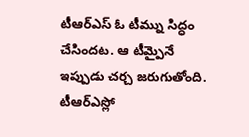టీఆర్ఎస్ ఓ టీమ్ను సిద్ధం చేసిందట. ఆ టీమ్పైనే ఇప్పుడు చర్చ జరుగుతోంది.
టీఆర్ఎస్లో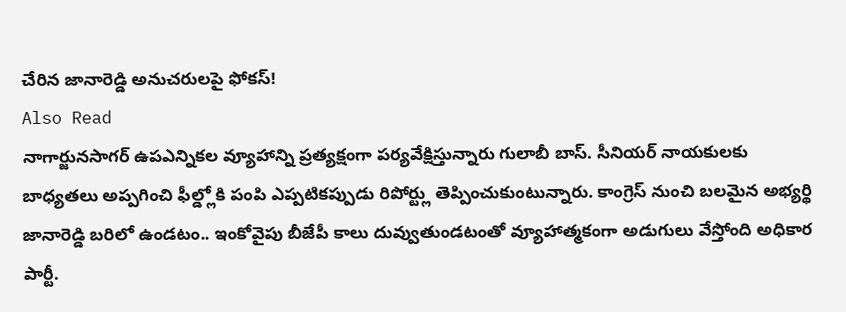చేరిన జానారెడ్డి అనుచరులపై ఫోకస్!
Also Read
నాగార్జునసాగర్ ఉపఎన్నికల వ్యూహాన్ని ప్రత్యక్షంగా పర్యవేక్షిస్తున్నారు గులాబీ బాస్. సీనియర్ నాయకులకు బాధ్యతలు అప్పగించి ఫీల్డ్లోకి పంపి ఎప్పటికప్పుడు రిపోర్ట్లు తెప్పించుకుంటున్నారు. కాంగ్రెస్ నుంచి బలమైన అభ్యర్థి జానారెడ్డి బరిలో ఉండటం.. ఇంకోవైపు బీజేపీ కాలు దువ్వుతుండటంతో వ్యూహాత్మకంగా అడుగులు వేస్తోంది అధికార పార్టీ.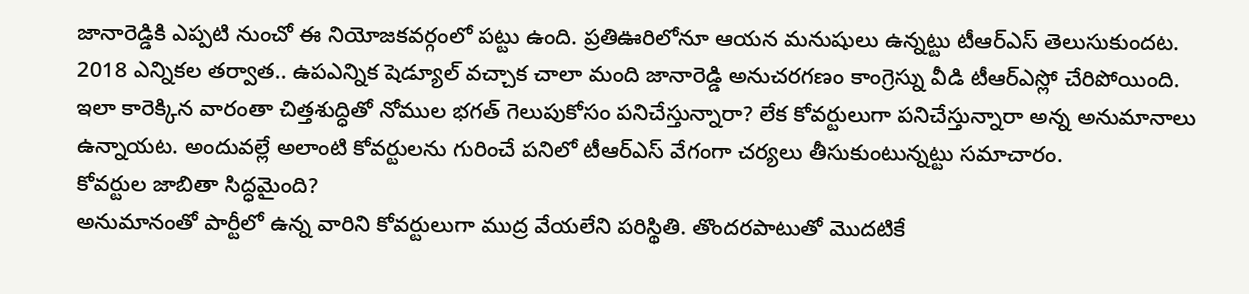జానారెడ్డికి ఎప్పటి నుంచో ఈ నియోజకవర్గంలో పట్టు ఉంది. ప్రతిఊరిలోనూ ఆయన మనుషులు ఉన్నట్టు టీఆర్ఎస్ తెలుసుకుందట. 2018 ఎన్నికల తర్వాత.. ఉపఎన్నిక షెడ్యూల్ వచ్చాక చాలా మంది జానారెడ్డి అనుచరగణం కాంగ్రెస్ను వీడి టీఆర్ఎస్లో చేరిపోయింది. ఇలా కారెక్కిన వారంతా చిత్తశుద్ధితో నోముల భగత్ గెలుపుకోసం పనిచేస్తున్నారా? లేక కోవర్టులుగా పనిచేస్తున్నారా అన్న అనుమానాలు ఉన్నాయట. అందువల్లే అలాంటి కోవర్టులను గురించే పనిలో టీఆర్ఎస్ వేగంగా చర్యలు తీసుకుంటున్నట్టు సమాచారం.
కోవర్టుల జాబితా సిద్ధమైంది?
అనుమానంతో పార్టీలో ఉన్న వారిని కోవర్టులుగా ముద్ర వేయలేని పరిస్థితి. తొందరపాటుతో మొదటికే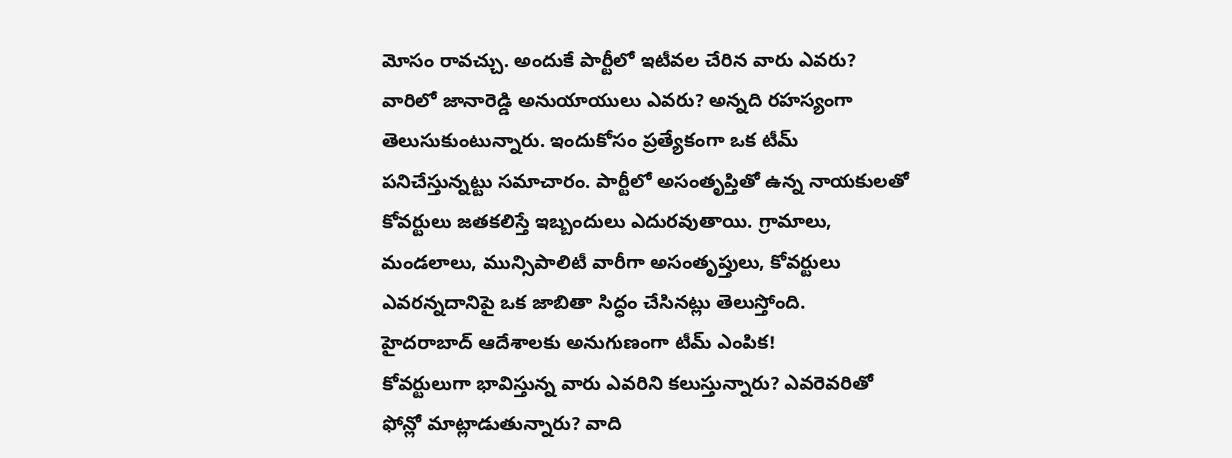మోసం రావచ్చు. అందుకే పార్టీలో ఇటీవల చేరిన వారు ఎవరు? వారిలో జానారెడ్డి అనుయాయులు ఎవరు? అన్నది రహస్యంగా తెలుసుకుంటున్నారు. ఇందుకోసం ప్రత్యేకంగా ఒక టీమ్ పనిచేస్తున్నట్టు సమాచారం. పార్టీలో అసంతృప్తితో ఉన్న నాయకులతో కోవర్టులు జతకలిస్తే ఇబ్బందులు ఎదురవుతాయి. గ్రామాలు, మండలాలు, మున్సిపాలిటీ వారీగా అసంతృప్తులు, కోవర్టులు ఎవరన్నదానిపై ఒక జాబితా సిద్ధం చేసినట్లు తెలుస్తోంది.
హైదరాబాద్ ఆదేశాలకు అనుగుణంగా టీమ్ ఎంపిక!
కోవర్టులుగా భావిస్తున్న వారు ఎవరిని కలుస్తున్నారు? ఎవరెవరితో ఫోన్లో మాట్లాడుతున్నారు? వాది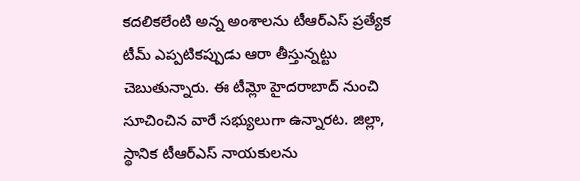కదలికలేంటి అన్న అంశాలను టీఆర్ఎస్ ప్రత్యేక టీమ్ ఎప్పటికప్పుడు ఆరా తీస్తున్నట్టు చెబుతున్నారు. ఈ టీమ్లో హైదరాబాద్ నుంచి సూచించిన వారే సభ్యులుగా ఉన్నారట. జిల్లా, స్థానిక టీఆర్ఎస్ నాయకులను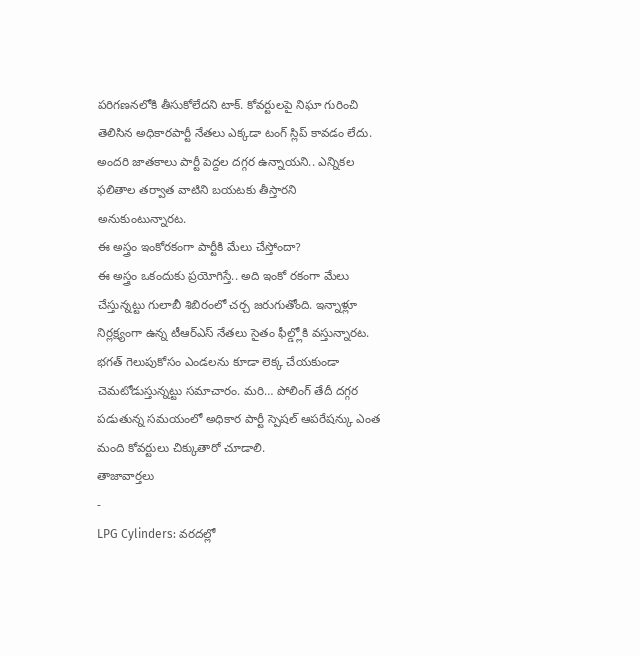పరిగణనలోకి తీసుకోలేదని టాక్. కోవర్టులపై నిఘా గురించి తెలిసిన అధికారపార్టీ నేతలు ఎక్కడా టంగ్ స్లిప్ కావడం లేదు. అందరి జాతకాలు పార్టీ పెద్దల దగ్గర ఉన్నాయని.. ఎన్నికల ఫలితాల తర్వాత వాటిని బయటకు తీస్తారని అనుకుంటున్నారట.
ఈ అస్త్రం ఇంకోరకంగా పార్టీకి మేలు చేస్తోందా?
ఈ అస్త్రం ఒకందుకు ప్రయోగిస్తే.. అది ఇంకో రకంగా మేలు చేస్తున్నట్టు గులాబీ శిబిరంలో చర్చ జరుగుతోంది. ఇన్నాళ్లూ నిర్లక్ష్యంగా ఉన్న టీఆర్ఎస్ నేతలు సైతం ఫీల్డ్లోకి వస్తున్నారట. భగత్ గెలుపుకోసం ఎండలను కూడా లెక్క చేయకుండా చెమటోడుస్తున్నట్టు సమాచారం. మరి… పోలింగ్ తేదీ దగ్గర పడుతున్న సమయంలో అధికార పార్టీ స్పెషల్ ఆపరేషన్కు ఎంత మంది కోవర్టులు చిక్కుతారో చూడాలి.
తాజావార్తలు
-
LPG Cylinders: వరదల్లో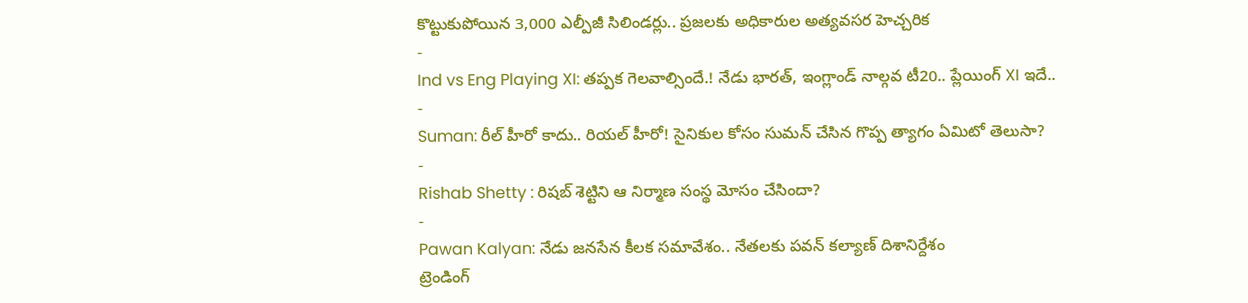కొట్టుకుపోయిన 3,000 ఎల్పీజీ సిలిండర్లు.. ప్రజలకు అధికారుల అత్యవసర హెచ్చరిక
-
Ind vs Eng Playing XI: తప్పక గెలవాల్సిందే.! నేడు భారత్, ఇంగ్లాండ్ నాల్గవ టీ20.. ప్లేయింగ్ XI ఇదే..
-
Suman: రీల్ హీరో కాదు.. రియల్ హీరో! సైనికుల కోసం సుమన్ చేసిన గొప్ప త్యాగం ఏమిటో తెలుసా?
-
Rishab Shetty : రిషబ్ శెట్టిని ఆ నిర్మాణ సంస్థ మోసం చేసిందా?
-
Pawan Kalyan: నేడు జనసేన కీలక సమావేశం.. నేతలకు పవన్ కల్యాణ్ దిశానిర్దేశం
ట్రెండింగ్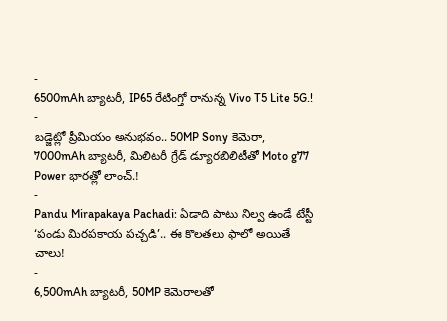-
6500mAh బ్యాటరీ, IP65 రేటింగ్తో రానున్న Vivo T5 Lite 5G.!
-
బడ్జెట్లో ప్రీమియం అనుభవం.. 50MP Sony కెమెరా, 7000mAh బ్యాటరీ, మిలిటరీ గ్రేడ్ డ్యూరబిలిటీతో Moto g77 Power భారత్లో లాంచ్.!
-
Pandu Mirapakaya Pachadi: ఏడాది పాటు నిల్వ ఉండే టేస్టీ ‘పండు మిరపకాయ పచ్చడి’.. ఈ కొలతలు ఫాలో అయితే చాలు!
-
6,500mAh బ్యాటరీ, 50MP కెమెరాలతో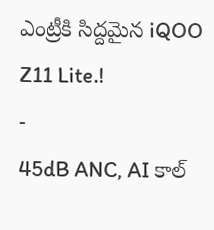ఎంట్రీకి సిద్దమైన iQOO Z11 Lite.!
-
45dB ANC, AI కాల్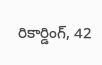రికార్డింగ్, 42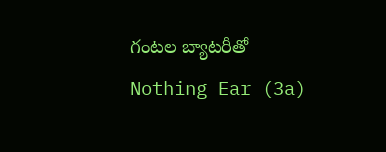గంటల బ్యాటరీతో Nothing Ear (3a)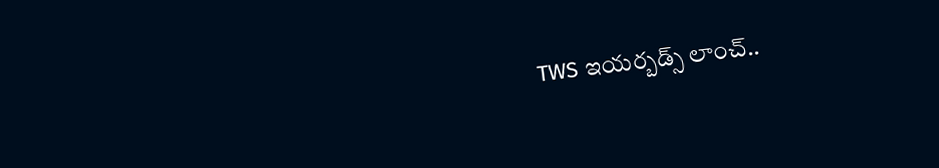TWS ఇయర్బడ్స్ లాంచ్..